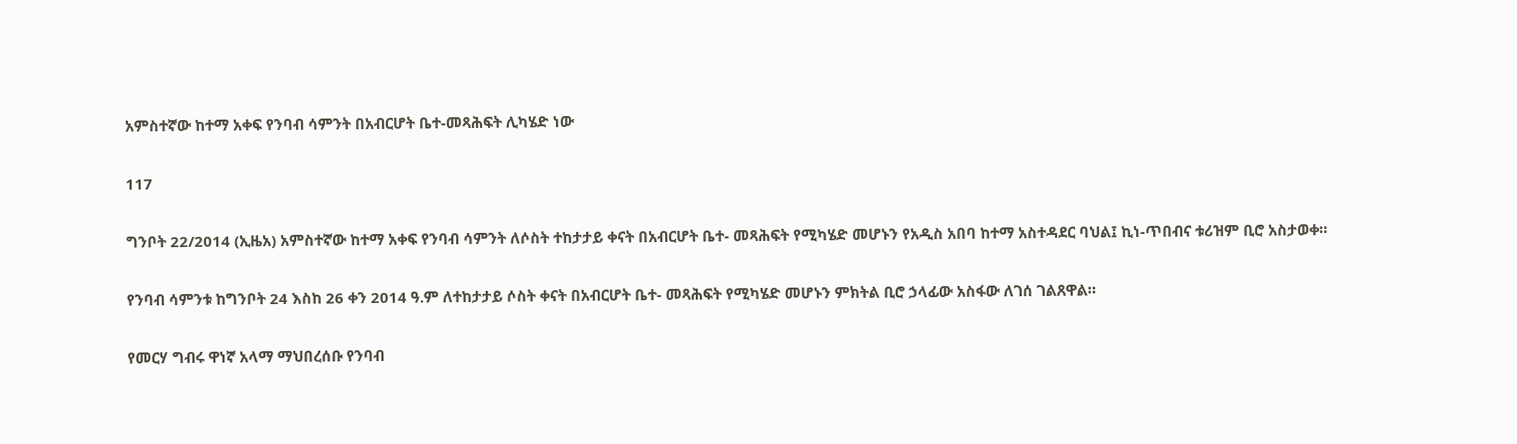አምስተኛው ከተማ አቀፍ የንባብ ሳምንት በአብርሆት ቤተ-መጻሕፍት ሊካሄድ ነው

117

ግንቦት 22/2014 (ኢዜአ) አምስተኛው ከተማ አቀፍ የንባብ ሳምንት ለሶስት ተከታታይ ቀናት በአብርሆት ቤተ- መጻሕፍት የሚካሄድ መሆኑን የአዲስ አበባ ከተማ አስተዳደር ባህል፤ ኪነ-ጥበብና ቱሪዝም ቢሮ አስታወቀ።

የንባብ ሳምንቱ ከግንቦት 24 እስከ 26 ቀን 2014 ዓ.ም ለተከታታይ ሶስት ቀናት በአብርሆት ቤተ- መጻሕፍት የሚካሄድ መሆኑን ምክትል ቢሮ ኃላፊው አስፋው ለገሰ ገልጸዋል።

የመርሃ ግብሩ ዋነኛ አላማ ማህበረሰቡ የንባብ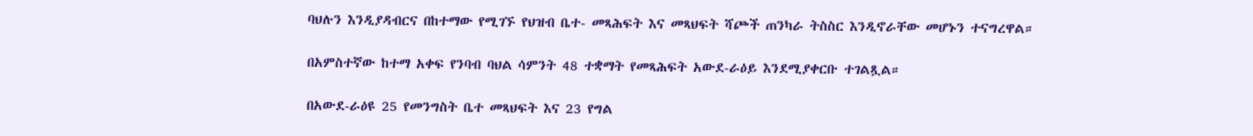ባህሉን እንዲያዳብርና በከተማው የሚገኙ የህዝብ ቤተ- መጻሕፍት እና መጻህፍት ሻጮች ጠንካራ ትስስር እንዲኖራቸው መሆኑን ተናግረዋል።

በአምስተኛው ከተማ አቀፍ የንባብ ባህል ሳምንት 48 ተቋማት የመጻሕፍት አውደ-ራዕይ እንደሚያቀርቡ ተገልጿል።

በአውደ-ራዕዩ 25 የመንግስት ቤተ መጻህፍት እና 23 የግል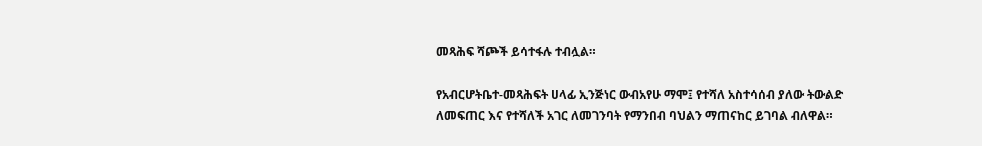መጻሕፍ ሻጮች ይሳተፋሉ ተብሏል።

የአብርሆትቤተ-መጻሕፍት ሀላፊ ኢንጅነር ውብአየሁ ማሞ፤ የተሻለ አስተሳሰብ ያለው ትውልድ ለመፍጠር እና የተሻለች አገር ለመገንባት የማንበብ ባህልን ማጠናከር ይገባል ብለዋል።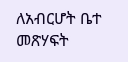ለአብርሆት ቤተ መጽሃፍት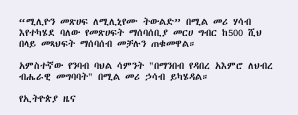“ሚሊዮን መጽሀፍ ለሚሊኒየሙ ትውልድ” በሚል መሪ ሃሳብ እየተካሄደ ባለው የመጽሀፍት ማሰባሰቢያ መርሀ ግብር ከ500 ሺህ በላይ መጻህፍት ማሰባሰብ መቻሉን ጠቁመዋል።

አምስተኛው የንባብ ባህል ሳምንት "በማንበብ የዳበረ አእምሮ ለህብረ ብሔራዊ መግባባት" በሚል መሪ ኃሳብ ይካሄዳል።

የኢትዮጵያ ዜና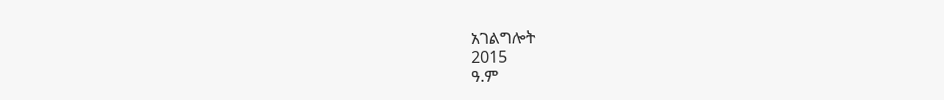አገልግሎት
2015
ዓ.ም